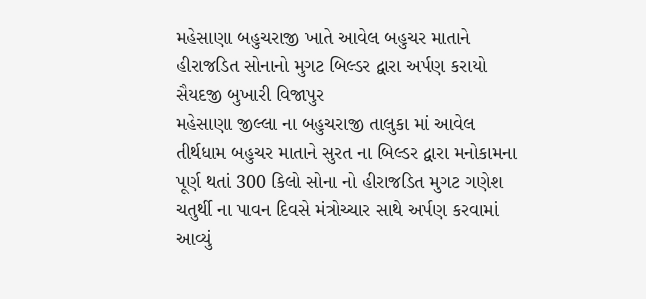મહેસાણા બહુચરાજી ખાતે આવેલ બહુચર માતાને હીરાજડિત સોનાનો મુગટ બિલ્ડર દ્વારા અર્પણ કરાયો
સૈયદજી બુખારી વિજાપુર
મહેસાણા જીલ્લા ના બહુચરાજી તાલુકા માં આવેલ તીર્થધામ બહુચર માતાને સુરત ના બિલ્ડર દ્વારા મનોકામના પૂર્ણ થતાં 300 કિલો સોના નો હીરાજડિત મુગટ ગણેશ ચતુર્થી ના પાવન દિવસે મંત્રોચ્ચાર સાથે અર્પણ કરવામાં આવ્યું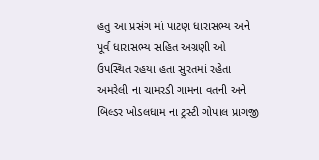હતુ આ પ્રસંગ માં પાટણ ધારાસભ્ય અને પૂર્વ ધારાસભ્ય સહિત અગ્રણી ઓ ઉપસ્થિત રહયા હતા સુરતમાં રહેતા અમરેલી ના ચામરડી ગામના વતની અને બિલ્ડર ખોડલધામ ના ટ્રસ્ટી ગોપાલ પ્રાગજી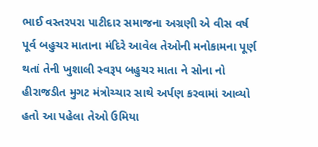ભાઈ વસ્તરપરા પાટીદાર સમાજના અગ્રણી એ વીસ વર્ષ પૂર્વ બહુચર માતાના મંદિરે આવેલ તેઓની મનોકામના પૂર્ણ થતાં તેની ખુશાલી સ્વરૂપ બહુચર માતા ને સોના નો હીરાજડીત મુગટ મંત્રોચ્ચાર સાથે અર્પણ કરવામાં આવ્યો હતો આ પહેલા તેઓ ઉમિયા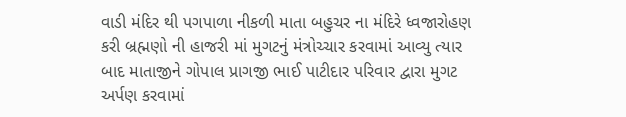વાડી મંદિર થી પગપાળા નીકળી માતા બહુચર ના મંદિરે ધ્વજારોહણ કરી બ્રહ્મણો ની હાજરી માં મુગટનું મંત્રોચ્ચાર કરવામાં આવ્યુ ત્યાર બાદ માતાજીને ગોપાલ પ્રાગજી ભાઈ પાટીદાર પરિવાર દ્વારા મુગટ અર્પણ કરવામાં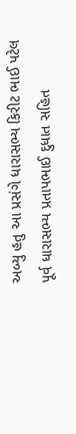અબ્યુ હતુ આ પ્રસંગે ધારાસભ્ય કિરીટ ભાઈ પટેલ પૂર્વ ધારાસભ્ય પ્રતાપભાઈ દુધાત સહિત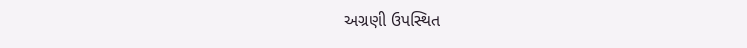અગ્રણી ઉપસ્થિત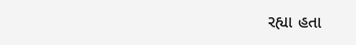રહ્યા હતા